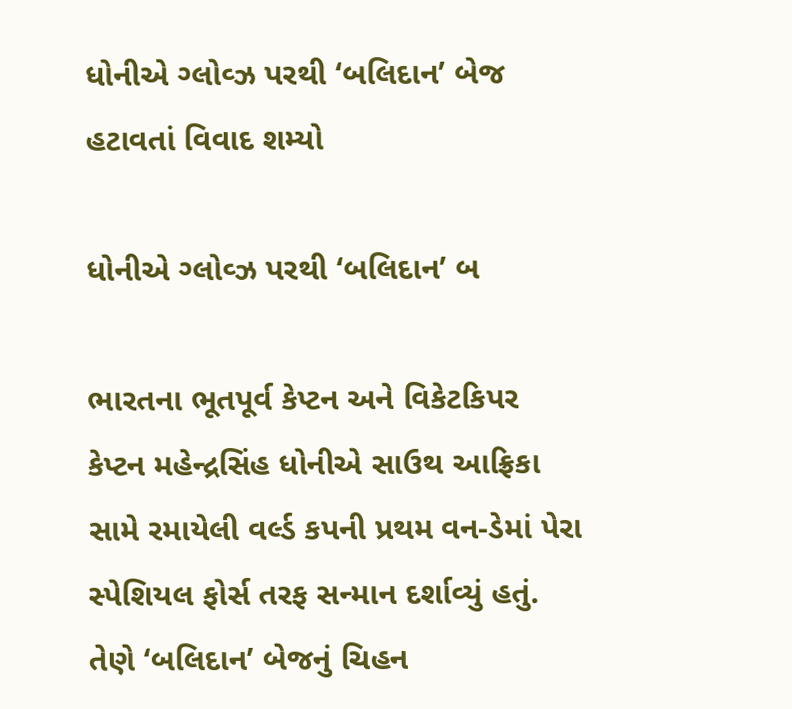ધોનીએ ગ્લોવ્ઝ પરથી ‘બલિદાન’ બેજ હટાવતાં વિવાદ શમ્યો

ધોનીએ ગ્લોવ્ઝ પરથી ‘બલિદાન’ બ

ભારતના ભૂતપૂર્વ કેપ્ટન અને વિકેટકિપર કેપ્ટન મહેન્દ્રસિંહ ધોનીએ સાઉથ આફ્રિકા સામે રમાયેલી વર્લ્ડ કપની પ્રથમ વન-ડેમાં પેરા સ્પેશિયલ ફોર્સ તરફ સન્માન દર્શાવ્યું હતું. તેણે ‘બલિદાન’ બેજનું ચિહન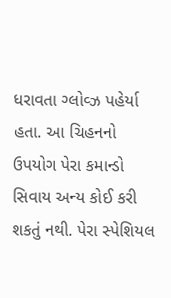ધરાવતા ગ્લોવ્ઝ પહેર્યા હતા. આ ચિહનનો ઉપયોગ પેરા કમાન્ડો સિવાય અન્ય કોઈ કરી શકતું નથી. પેરા સ્પેશિયલ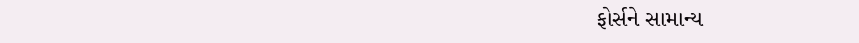ફોર્સને સામાન્ય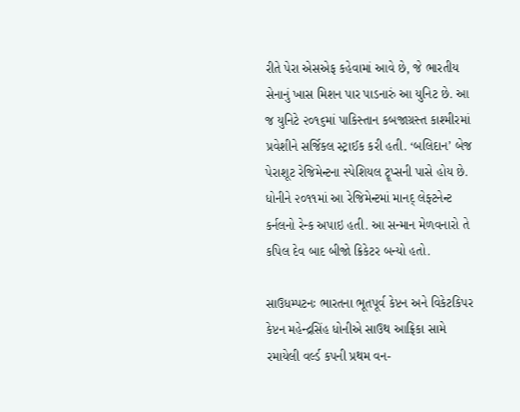રીતે પેરા એસએફ કહેવામાં આવે છે, જે ભારતીય સેનાનું ખાસ મિશન પાર પાડનારું આ યુનિટ છે. આ જ યુનિટે ૨૦૧૬માં પાકિસ્તાન કબજાગ્રસ્ત કાશ્મીરમાં પ્રવેશીને સર્જિકલ સ્ટ્રાઈક કરી હતી. ‘બલિદાન’ બેજ પેરાશૂટ રેજિમેન્ટના સ્પેશિયલ ટ્રૂપ્સની પાસે હોય છે. ધોનીને ૨૦૧૧માં આ રેજિમેન્ટમાં માનદ્ લેફ્ટનેન્ટ કર્નલનો રેન્ક અપાઇ હતી. આ સન્માન મેળવનારો તે કપિલ દેવ બાદ બીજો ક્રિકેટર બન્યો હતો.

સાઉધમ્પટનઃ ભારતના ભૂતપૂર્વ કેપ્ટન અને વિકેટકિપર કેપ્ટન મહેન્દ્રસિંહ ધોનીએ સાઉથ આફ્રિકા સામે રમાયેલી વર્લ્ડ કપની પ્રથમ વન-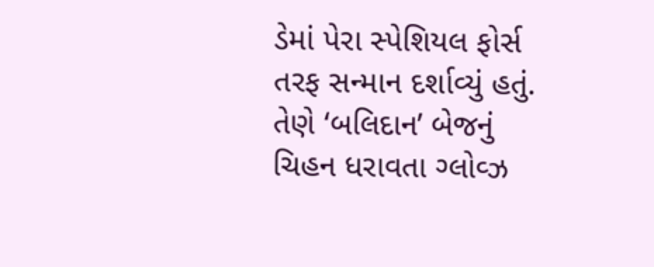ડેમાં પેરા સ્પેશિયલ ફોર્સ તરફ સન્માન દર્શાવ્યું હતું. તેણે ‘બલિદાન’ બેજનું ચિહન ધરાવતા ગ્લોવ્ઝ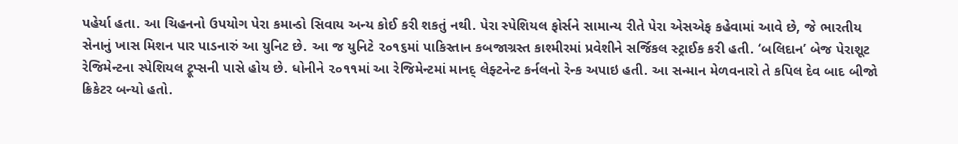પહેર્યા હતા. આ ચિહનનો ઉપયોગ પેરા કમાન્ડો સિવાય અન્ય કોઈ કરી શકતું નથી. પેરા સ્પેશિયલ ફોર્સને સામાન્ય રીતે પેરા એસએફ કહેવામાં આવે છે, જે ભારતીય સેનાનું ખાસ મિશન પાર પાડનારું આ યુનિટ છે. આ જ યુનિટે ૨૦૧૬માં પાકિસ્તાન કબજાગ્રસ્ત કાશ્મીરમાં પ્રવેશીને સર્જિકલ સ્ટ્રાઈક કરી હતી. ‘બલિદાન’ બેજ પેરાશૂટ રેજિમેન્ટના સ્પેશિયલ ટ્રૂપ્સની પાસે હોય છે. ધોનીને ૨૦૧૧માં આ રેજિમેન્ટમાં માનદ્ લેફ્ટનેન્ટ કર્નલનો રેન્ક અપાઇ હતી. આ સન્માન મેળવનારો તે કપિલ દેવ બાદ બીજો ક્રિકેટર બન્યો હતો.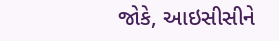જોકે, આઇસીસીને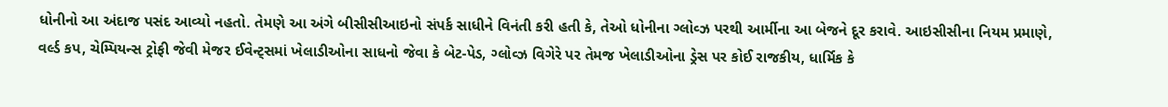ધોનીનો આ અંદાજ પસંદ આવ્યો નહતો. તેમણે આ અંગે બીસીસીઆઇનો સંપર્ક સાધીને વિનંતી કરી હતી કે, તેઓ ધોનીના ગ્લોવ્ઝ પરથી આર્મીના આ બેજને દૂર કરાવે. આઇસીસીના નિયમ પ્રમાણે, વર્લ્ડ કપ, ચેમ્પિયન્સ ટ્રોફી જેવી મેજર ઈવેન્ટ્સમાં ખેલાડીઓના સાધનો જેવા કે બેટ-પેડ, ગ્લોવ્ઝ વિગેરે પર તેમજ ખેલાડીઓના ડ્રેસ પર કોઈ રાજકીય, ધાર્મિક કે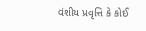વંશીય પ્રવૃત્તિ કે કોઈ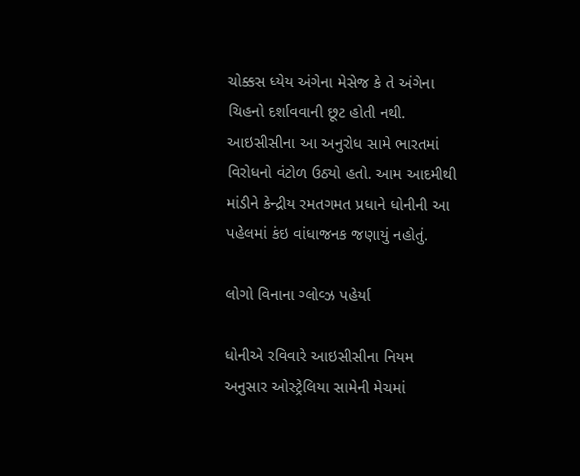ચોક્કસ ધ્યેય અંગેના મેસેજ કે તે અંગેના ચિહનો દર્શાવવાની છૂટ હોતી નથી. આઇસીસીના આ અનુરોધ સામે ભારતમાં વિરોધનો વંટોળ ઉઠ્યો હતો. આમ આદમીથી માંડીને કેન્દ્રીય રમતગમત પ્રધાને ધોનીની આ પહેલમાં કંઇ વાંધાજનક જણાયું નહોતું.

લોગો વિનાના ગ્લોવ્ઝ પહેર્યા

ધોનીએ રવિવારે આઇસીસીના નિયમ અનુસાર ઓસ્ટ્રેલિયા સામેની મેચમાં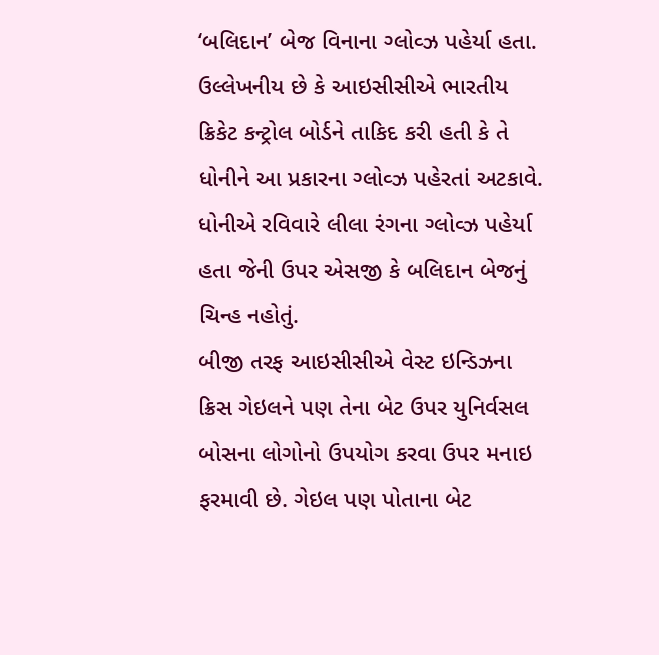‘બલિદાન’ બેજ વિનાના ગ્લોવ્ઝ પહેર્યા હતા. ઉલ્લેખનીય છે કે આઇસીસીએ ભારતીય ક્રિકેટ કન્ટ્રોલ બોર્ડને તાકિદ કરી હતી કે તે ધોનીને આ પ્રકારના ગ્લોવ્ઝ પહેરતાં અટકાવે. ધોનીએ રવિવારે લીલા રંગના ગ્લોવ્ઝ પહેર્યા હતા જેની ઉપર એસજી કે બલિદાન બેજનું ચિન્હ નહોતું.
બીજી તરફ આઇસીસીએ વેસ્ટ ઇન્ડિઝના ક્રિસ ગેઇલને પણ તેના બેટ ઉપર યુનિર્વસલ બોસના લોગોનો ઉપયોગ કરવા ઉપર મનાઇ ફરમાવી છે. ગેઇલ પણ પોતાના બેટ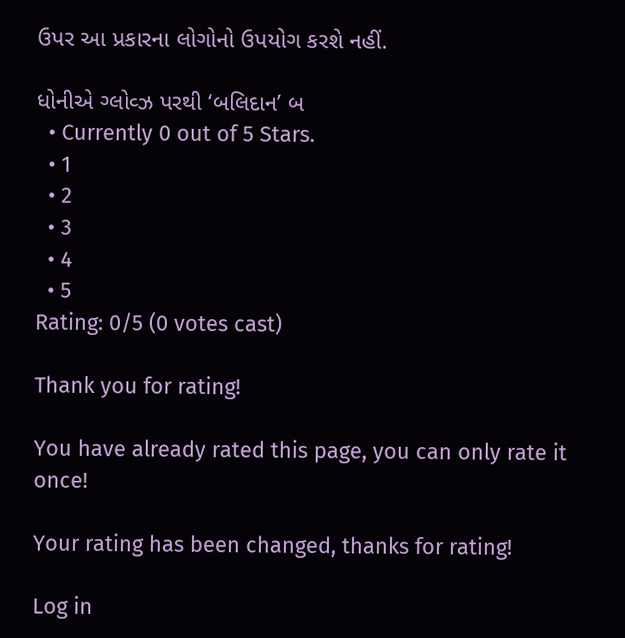ઉપર આ પ્રકારના લોગોનો ઉપયોગ કરશે નહીં.

ધોનીએ ગ્લોવ્ઝ પરથી ‘બલિદાન’ બ
  • Currently 0 out of 5 Stars.
  • 1
  • 2
  • 3
  • 4
  • 5
Rating: 0/5 (0 votes cast)

Thank you for rating!

You have already rated this page, you can only rate it once!

Your rating has been changed, thanks for rating!

Log in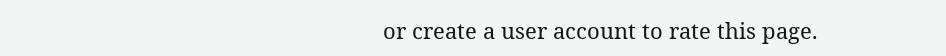or create a user account to rate this page.